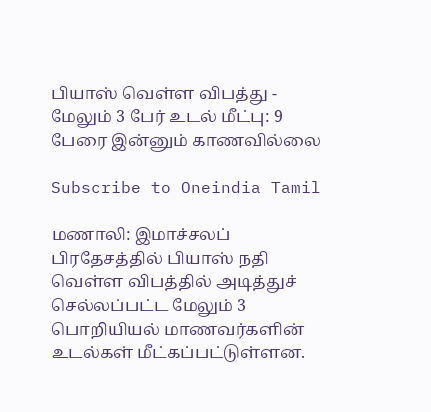பியாஸ் வெள்ள விபத்து - மேலும் 3 பேர் உடல் மீட்பு: 9 பேரை இன்னும் காணவில்லை

Subscribe to Oneindia Tamil

மணாலி: இமாச்சலப் பிரதேசத்தில் பியாஸ் நதி வெள்ள விபத்தில் அடித்துச் செல்லப்பட்ட மேலும் 3 பொறியியல் மாணவர்களின் உடல்கள் மீட்கப்பட்டுள்ளன.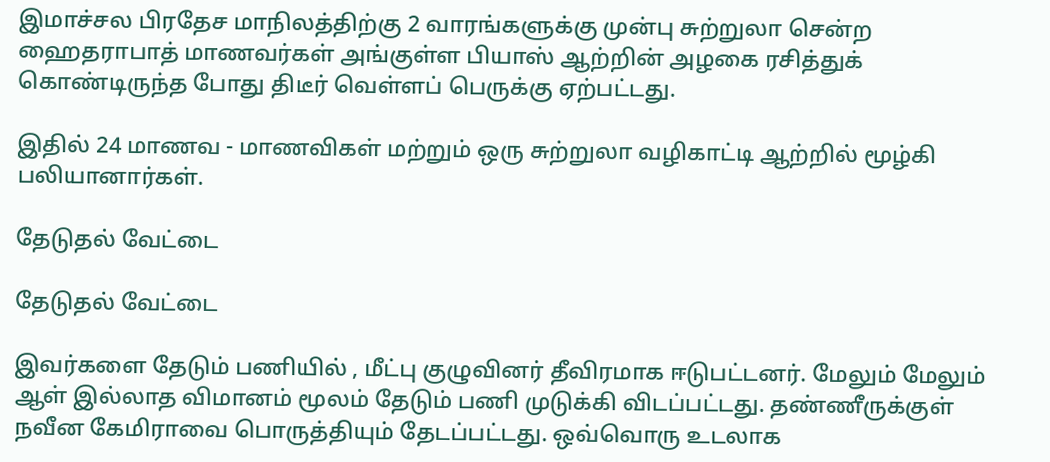இமாச்சல பிரதேச மாநிலத்திற்கு 2 வாரங்களுக்கு முன்பு சுற்றுலா சென்ற ஹைதராபாத் மாணவர்கள் அங்குள்ள பியாஸ் ஆற்றின் அழகை ரசித்துக் கொண்டிருந்த போது திடீர் வெள்ளப் பெருக்கு ஏற்பட்டது.

இதில் 24 மாணவ - மாணவிகள் மற்றும் ஒரு சுற்றுலா வழிகாட்டி ஆற்றில் மூழ்கி பலியானார்கள்.

தேடுதல் வேட்டை

தேடுதல் வேட்டை

இவர்களை தேடும் பணியில் , மீட்பு குழுவினர் தீவிரமாக ஈடுபட்டனர். மேலும் மேலும் ஆள் இல்லாத விமானம் மூலம் தேடும் பணி முடுக்கி விடப்பட்டது. தண்ணீருக்குள் நவீன கேமிராவை பொருத்தியும் தேடப்பட்டது. ஒவ்வொரு உடலாக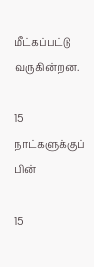மீட்கப்பட்டு வருகின்றன.

15 நாட்களுக்குப் பின்

15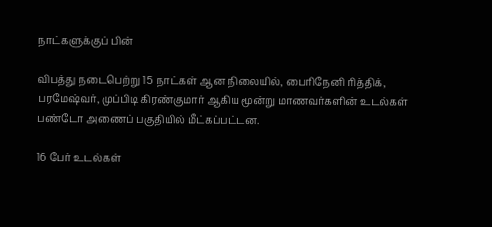நாட்களுக்குப் பின்

விபத்து நடைபெற்று 15 நாட்கள் ஆன நிலையில், பைரிநேனி ரித்திக், பரமேஷ்வர், முப்பிடி கிரண்குமார் ஆகிய மூன்று மாணவர்களின் உடல்கள் பண்டோ அணைப் பகுதியில் மீட்கப்பட்டன.

16 பேர் உடல்கள்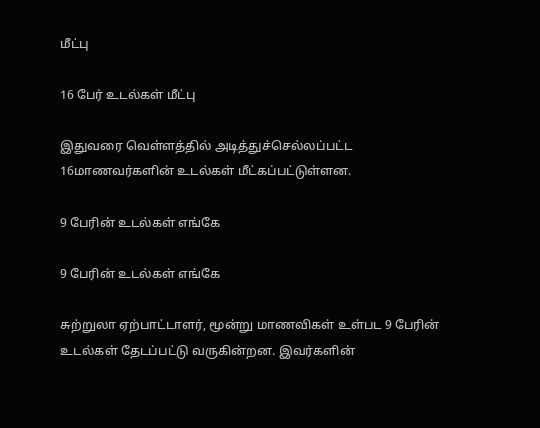மீட்பு

16 பேர் உடல்கள் மீட்பு

இதுவரை வெள்ளத்தில் அடித்துச்செல்லப்பட்ட 16மாணவர்களின் உடல்கள் மீட்கப்பட்டுள்ளன.

9 பேரின் உடல்கள் எங்கே

9 பேரின் உடல்கள் எங்கே

சுற்றுலா ஏற்பாட்டாளர், மூன்று மாணவிகள் உள்பட 9 பேரின் உடல்கள் தேடப்பட்டு வருகின்றன. இவர்களின்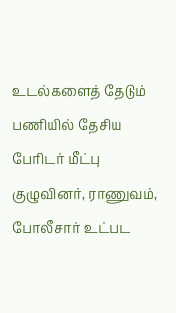உடல்களைத் தேடும் பணியில் தேசிய பேரிடர் மீட்பு குழுவினர், ராணுவம், போலீசார் உட்பட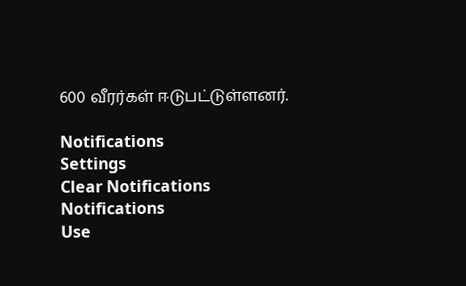600 வீரர்கள் ஈடுபட்டுள்ளனர்.

Notifications
Settings
Clear Notifications
Notifications
Use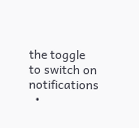the toggle to switch on notifications
  •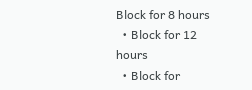Block for 8 hours
  • Block for 12 hours
  • Block for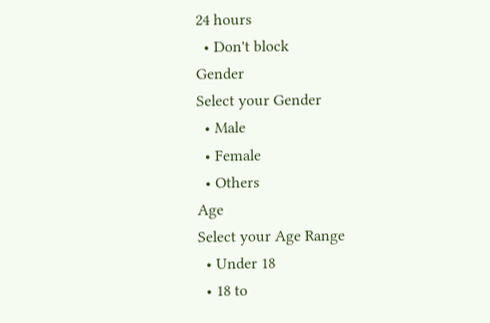24 hours
  • Don't block
Gender
Select your Gender
  • Male
  • Female
  • Others
Age
Select your Age Range
  • Under 18
  • 18 to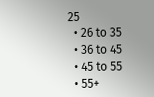25
  • 26 to 35
  • 36 to 45
  • 45 to 55
  • 55+